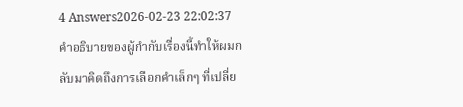4 Answers2026-02-23 22:02:37
คำอธิบายของผู้กำกับเรื่องนี้ทำให้ผมกลับมาคิดถึงการเลือกคำเล็กๆ ที่เปลี่ย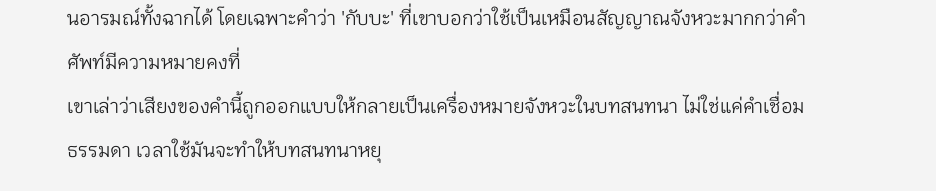นอารมณ์ทั้งฉากได้ โดยเฉพาะคำว่า 'กับบะ' ที่เขาบอกว่าใช้เป็นเหมือนสัญญาณจังหวะมากกว่าคำศัพท์มีความหมายคงที่
เขาเล่าว่าเสียงของคำนี้ถูกออกแบบให้กลายเป็นเครื่องหมายจังหวะในบทสนทนา ไม่ใช่แค่คำเชื่อมธรรมดา เวลาใช้มันจะทำให้บทสนทนาหยุ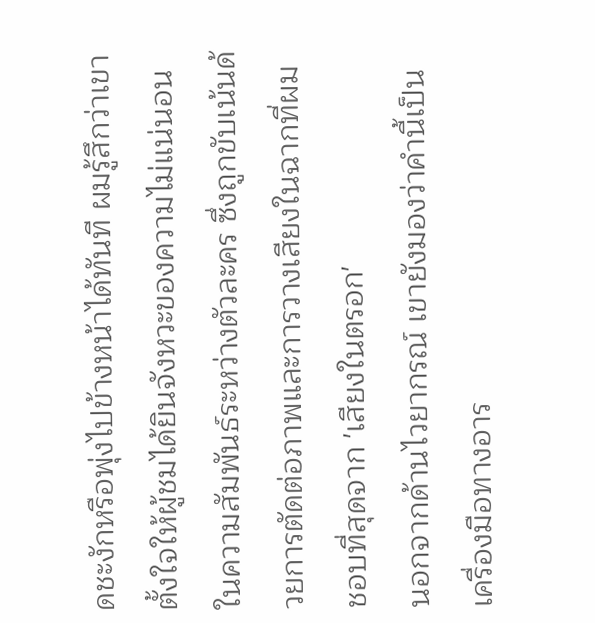ดชะงักหรือพุ่งไปข้างหน้าได้ทันที ผมรู้สึกว่าเขาตั้งใจให้ผู้ชมได้ยินจังหวะของความไม่แน่นอนในความสัมพันธ์ระหว่างตัวละคร ซึ่งถูกขับเน้นด้วยการตัดต่อภาพและการวางเสียงในฉากที่ผมชอบที่สุดจาก 'เสียงในตรอก'
นอกจากด้านไวยากรณ์ เขายังมองว่าคำนี้เป็นเครื่องมือทางอาร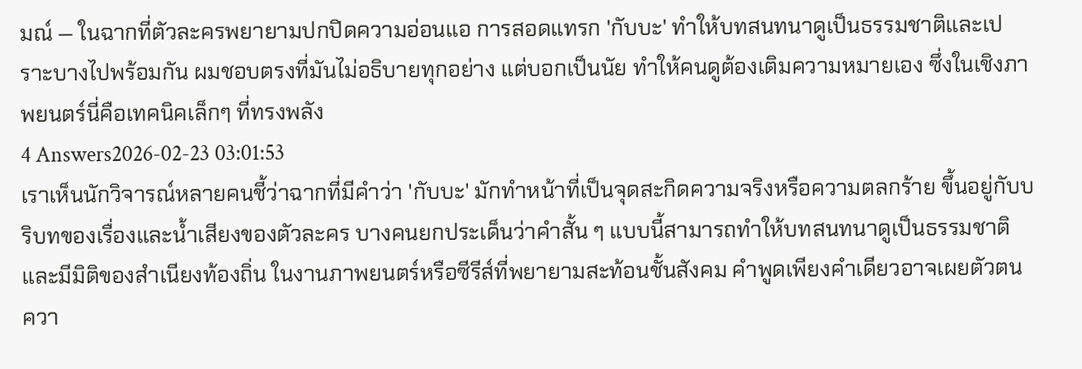มณ์ — ในฉากที่ตัวละครพยายามปกปิดความอ่อนแอ การสอดแทรก 'กับบะ' ทำให้บทสนทนาดูเป็นธรรมชาติและเปราะบางไปพร้อมกัน ผมชอบตรงที่มันไม่อธิบายทุกอย่าง แต่บอกเป็นนัย ทำให้คนดูต้องเติมความหมายเอง ซึ่งในเชิงภาพยนตร์นี่คือเทคนิคเล็กๆ ที่ทรงพลัง
4 Answers2026-02-23 03:01:53
เราเห็นนักวิจารณ์หลายคนชี้ว่าฉากที่มีคำว่า 'กับบะ' มักทำหน้าที่เป็นจุดสะกิดความจริงหรือความตลกร้าย ขึ้นอยู่กับบริบทของเรื่องและน้ำเสียงของตัวละคร บางคนยกประเด็นว่าคำสั้น ๆ แบบนี้สามารถทำให้บทสนทนาดูเป็นธรรมชาติและมีมิติของสำเนียงท้องถิ่น ในงานภาพยนตร์หรือซีรีส์ที่พยายามสะท้อนชั้นสังคม คำพูดเพียงคำเดียวอาจเผยตัวตน ควา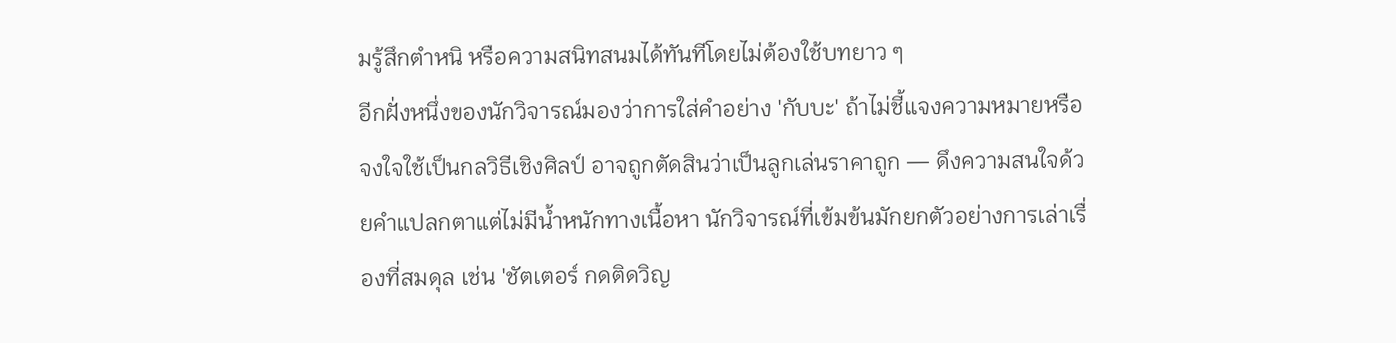มรู้สึกตำหนิ หรือความสนิทสนมได้ทันทีโดยไม่ต้องใช้บทยาว ๆ
อีกฝั่งหนึ่งของนักวิจารณ์มองว่าการใส่คำอย่าง 'กับบะ' ถ้าไม่ชี้แจงความหมายหรือจงใจใช้เป็นกลวิธีเชิงศิลป์ อาจถูกตัดสินว่าเป็นลูกเล่นราคาถูก — ดึงความสนใจด้วยคำแปลกตาแต่ไม่มีน้ำหนักทางเนื้อหา นักวิจารณ์ที่เข้มข้นมักยกตัวอย่างการเล่าเรื่องที่สมดุล เช่น 'ชัตเตอร์ กดติดวิญ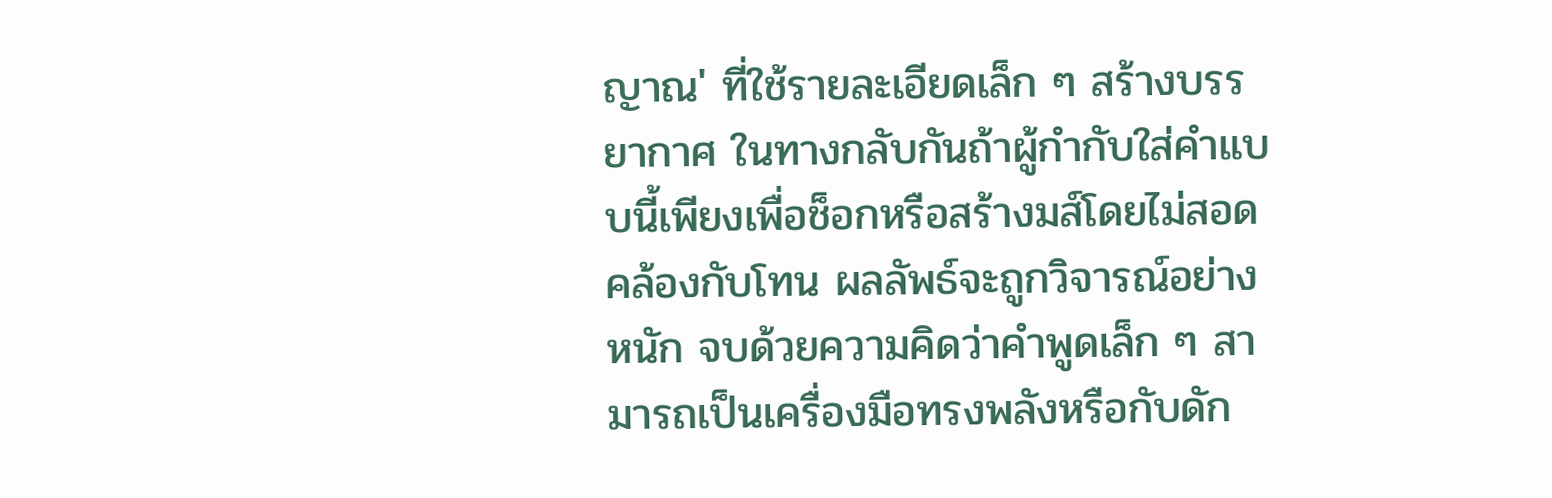ญาณ' ที่ใช้รายละเอียดเล็ก ๆ สร้างบรรยากาศ ในทางกลับกันถ้าผู้กำกับใส่คำแบบนี้เพียงเพื่อช็อกหรือสร้างมส์โดยไม่สอดคล้องกับโทน ผลลัพธ์จะถูกวิจารณ์อย่างหนัก จบด้วยความคิดว่าคำพูดเล็ก ๆ สามารถเป็นเครื่องมือทรงพลังหรือกับดัก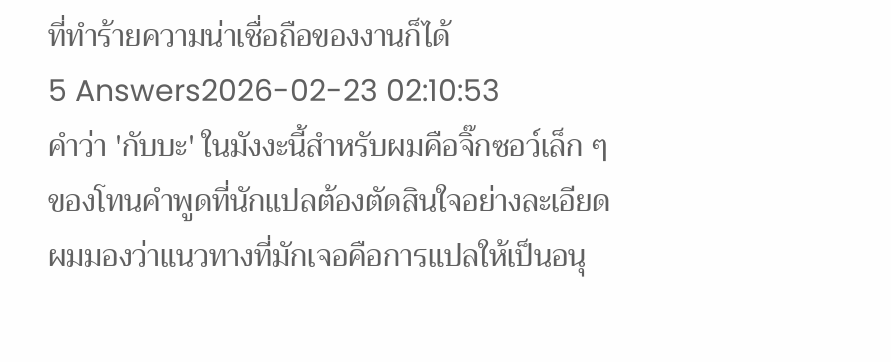ที่ทำร้ายความน่าเชื่อถือของงานก็ได้
5 Answers2026-02-23 02:10:53
คำว่า 'กับบะ' ในมังงะนี้สำหรับผมคือจิ๊กซอว์เล็ก ๆ ของโทนคำพูดที่นักแปลต้องตัดสินใจอย่างละเอียด
ผมมองว่าแนวทางที่มักเจอคือการแปลให้เป็นอนุ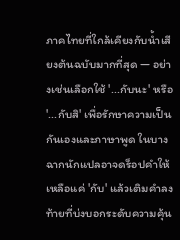ภาคไทยที่ใกล้เคียงกับน้ำเสียงต้นฉบับมากที่สุด — อย่างเช่นเลือกใช้ '...กับนะ' หรือ '...กับสิ' เพื่อรักษาความเป็นกันเองและภาษาพูด ในบางฉากนักแปลอาจดร็อปคำให้เหลือแค่ 'กับ' แล้วเติมคำลงท้ายที่บ่งบอกระดับความคุ้น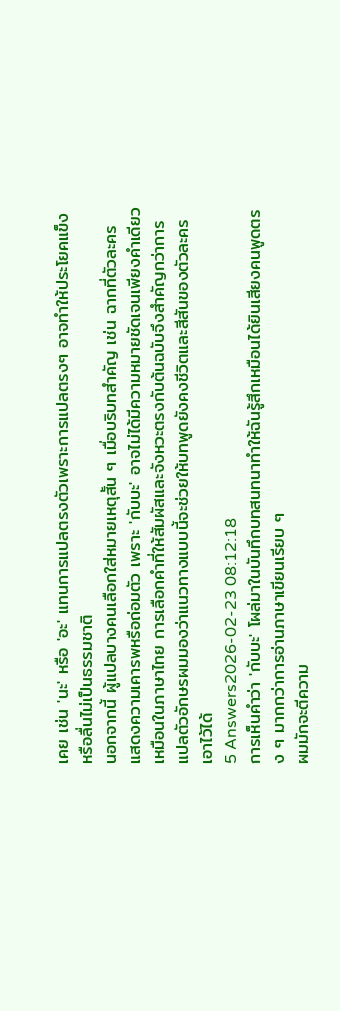เคย เช่น 'นะ' หรือ 'อะ' แทนการแปลตรงตัวเพราะการแปลตรงๆ อาจทำให้ประโยคแข็งหรือลื่นไม่เป็นธรรมชาติ
นอกจากนี้ ผู้แปลบางคนเลือกใส่หมายเหตุสั้น ๆ เมื่อบริบทสำคัญ เช่น ฉากที่ตัวละครแสดงความเคารพหรือถ่อมตัว เพราะ 'กับบะ' อาจไม่ได้มีความหมายชัดเจนเพียงคำเดียวเหมือนในภาษาไทย การเลือกคำที่ให้สัมผัสและจังหวะตรงกับต้นฉบับจึงสำคัญกว่าการแปลตัวอักษรผมมองว่าแนวทางแบบนี้จะช่วยให้บทพูดยังคงชีวิตและสีสันของตัวละครเอาไว้ได้
5 Answers2026-02-23 08:12:18
การเห็นคำว่า 'กับบะ' โผล่มาในบันทึกบทสนทนาทำให้ฉันรู้สึกเหมือนได้ยินเสียงคนพูดตรง ๆ มากกว่าการอ่านภาษาเขียนเรียบ ๆ
ผมมักจะตีความ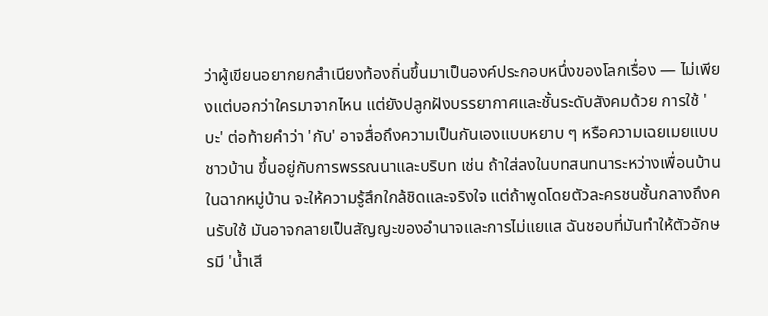ว่าผู้เขียนอยากยกสำเนียงท้องถิ่นขึ้นมาเป็นองค์ประกอบหนึ่งของโลกเรื่อง — ไม่เพียงแต่บอกว่าใครมาจากไหน แต่ยังปลูกฝังบรรยากาศและชั้นระดับสังคมด้วย การใช้ 'บะ' ต่อท้ายคำว่า 'กับ' อาจสื่อถึงความเป็นกันเองแบบหยาบ ๆ หรือความเฉยเมยแบบชาวบ้าน ขึ้นอยู่กับการพรรณนาและบริบท เช่น ถ้าใส่ลงในบทสนทนาระหว่างเพื่อนบ้านในฉากหมู่บ้าน จะให้ความรู้สึกใกล้ชิดและจริงใจ แต่ถ้าพูดโดยตัวละครชนชั้นกลางถึงคนรับใช้ มันอาจกลายเป็นสัญญะของอำนาจและการไม่แยแส ฉันชอบที่มันทำให้ตัวอักษรมี 'น้ำเสี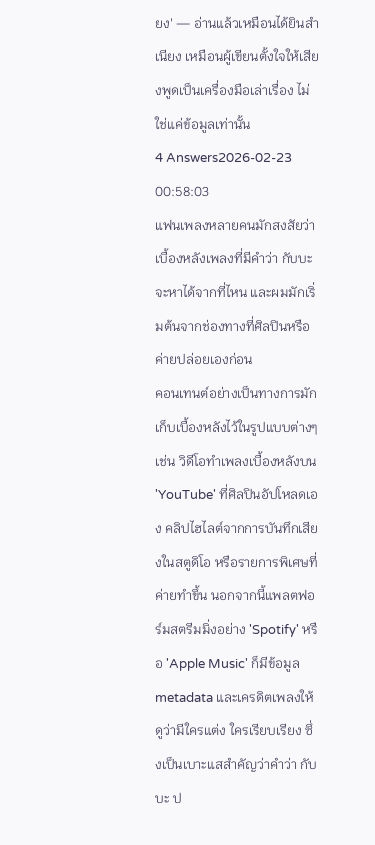ยง' — อ่านแล้วเหมือนได้ยินสำเนียง เหมือนผู้เขียนตั้งใจให้เสียงพูดเป็นเครื่องมือเล่าเรื่อง ไม่ใช่แค่ข้อมูลเท่านั้น
4 Answers2026-02-23 00:58:03
แฟนเพลงหลายคนมักสงสัยว่าเบื้องหลังเพลงที่มีคำว่า กับบะ จะหาได้จากที่ไหน และผมมักเริ่มต้นจากช่องทางที่ศิลปินหรือค่ายปล่อยเองก่อน
คอนเทนต์อย่างเป็นทางการมักเก็บเบื้องหลังไว้ในรูปแบบต่างๆ เช่น วิดีโอทำเพลงเบื้องหลังบน 'YouTube' ที่ศิลปินอัปโหลดเอง คลิปไฮไลต์จากการบันทึกเสียงในสตูดิโอ หรือรายการพิเศษที่ค่ายทำขึ้น นอกจากนี้แพลตฟอร์มสตรีมมิ่งอย่าง 'Spotify' หรือ 'Apple Music' ก็มีข้อมูล metadata และเครดิตเพลงให้ดูว่ามีใครแต่ง ใครเรียบเรียง ซึ่งเป็นเบาะแสสำคัญว่าคำว่า กับบะ ป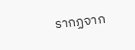รากฏจาก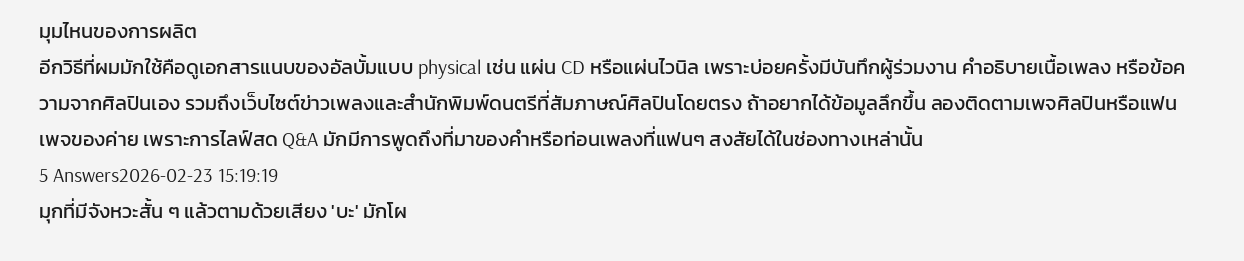มุมไหนของการผลิต
อีกวิธีที่ผมมักใช้คือดูเอกสารแนบของอัลบั้มแบบ physical เช่น แผ่น CD หรือแผ่นไวนิล เพราะบ่อยครั้งมีบันทึกผู้ร่วมงาน คำอธิบายเนื้อเพลง หรือข้อความจากศิลปินเอง รวมถึงเว็บไซต์ข่าวเพลงและสำนักพิมพ์ดนตรีที่สัมภาษณ์ศิลปินโดยตรง ถ้าอยากได้ข้อมูลลึกขึ้น ลองติดตามเพจศิลปินหรือแฟนเพจของค่าย เพราะการไลฟ์สด Q&A มักมีการพูดถึงที่มาของคำหรือท่อนเพลงที่แฟนๆ สงสัยได้ในช่องทางเหล่านั้น
5 Answers2026-02-23 15:19:19
มุกที่มีจังหวะสั้น ๆ แล้วตามด้วยเสียง 'บะ' มักโผ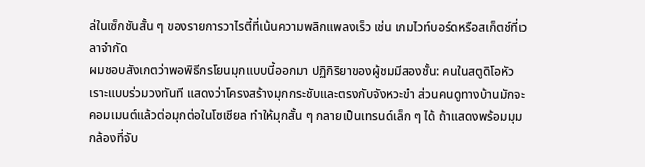ล่ในเซ็กชันสั้น ๆ ของรายการวาไรตี้ที่เน้นความพลิกแพลงเร็ว เช่น เกมไวท์บอร์ดหรือสเก็ตช์ที่เวลาจำกัด
ผมชอบสังเกตว่าพอพิธีกรโยนมุกแบบนี้ออกมา ปฏิกิริยาของผู้ชมมีสองชั้น: คนในสตูดิโอหัวเราะแบบร่วมวงทันที แสดงว่าโครงสร้างมุกกระชับและตรงกับจังหวะขำ ส่วนคนดูทางบ้านมักจะคอมเมนต์แล้วต่อมุกต่อในโซเชียล ทำให้มุกสั้น ๆ กลายเป็นเทรนด์เล็ก ๆ ได้ ถ้าแสดงพร้อมมุมกล้องที่จับ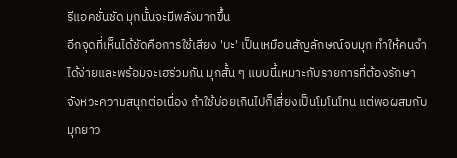รีแอคชั่นชัด มุกนั้นจะมีพลังมากขึ้น
อีกจุดที่เห็นได้ชัดคือการใช้เสียง 'บะ' เป็นเหมือนสัญลักษณ์จบมุก ทำให้คนจำได้ง่ายและพร้อมจะเฮร่วมกัน มุกสั้น ๆ แบบนี้เหมาะกับรายการที่ต้องรักษาจังหวะความสนุกต่อเนื่อง ถ้าใช้บ่อยเกินไปก็เสี่ยงเป็นโมโนโทน แต่พอผสมกับมุกยาว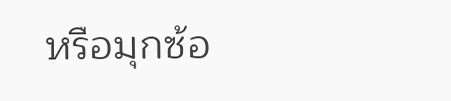หรือมุกซ้อ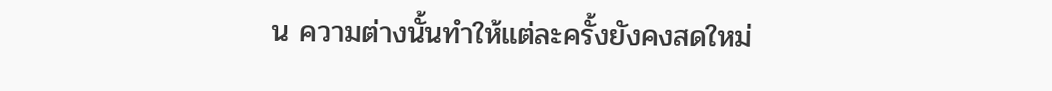น ความต่างนั้นทำให้แต่ละครั้งยังคงสดใหม่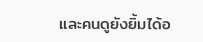และคนดูยังยิ้มได้อ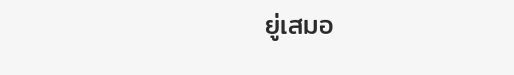ยู่เสมอ